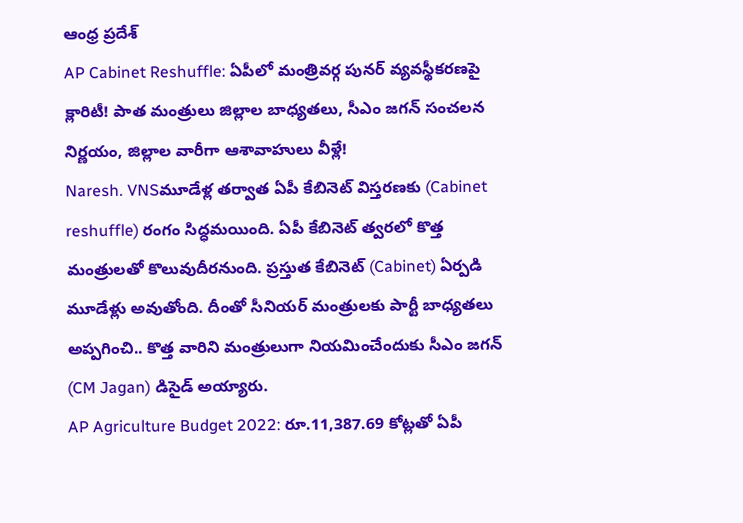ఆంధ్ర ప్రదేశ్
AP Cabinet Reshuffle: ఏపీలో మంత్రివర్గ పునర్ వ్యవస్థీకరణపై క్లారిటీ! పాత మంత్రులు జిల్లాల బాధ్యతలు, సీఎం జగన్ సంచలన నిర్ణయం, జిల్లాల వారీగా ఆశావాహులు వీళ్లే!
Naresh. VNSమూడేళ్ల తర్వాత ఏపీ కేబినెట్ విస్తరణకు (Cabinet reshuffle) రంగం సిద్ధమయింది. ఏపీ కేబినెట్ త్వరలో కొత్త మంత్రులతో కొలువుదీరనుంది. ప్రస్తుత కేబినెట్ (Cabinet) ఏర్పడి మూడేళ్లు అవుతోంది. దీంతో సీనియర్ మంత్రులకు పార్టీ బాధ్యతలు అప్పగించి.. కొత్త వారిని మంత్రులుగా నియమించేందుకు సీఎం జగన్‌ (CM Jagan) డిసైడ్‌ అయ్యారు.
AP Agriculture Budget 2022: రూ.11,387.69 కోట్లతో ఏపీ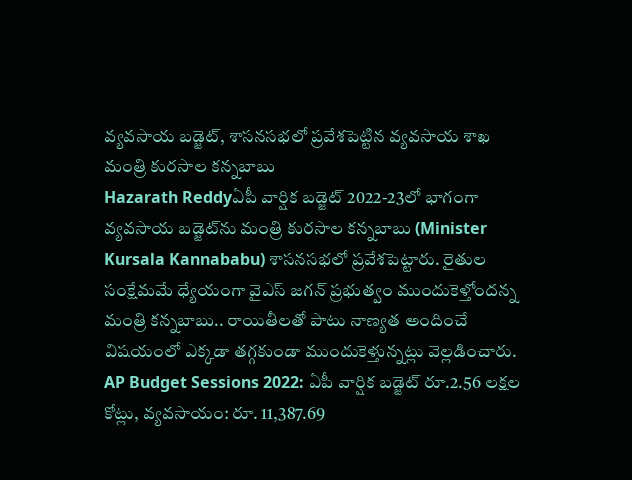వ్యవసాయ బడ్జెట్, శాసనసభలో ప్రవేశపెట్టిన వ్యవసాయ శాఖ మంత్రి కురసాల కన్నబాబు
Hazarath Reddyఏపీ వార్షిక బడ్జెట్‌ 2022-23లో భాగంగా వ్యవసాయ బడ్జెట్‌ను మంత్రి కురసాల కన్నబాబు (Minister Kursala Kannababu) శాసనసభలో ప్రవేశపెట్టారు. రైతుల సంక్షేమమే ధ్యేయంగా వైఎస్‌ జగన్‌ ప్రభుత్వం ముందుకెళ్తోందన్న మంత్రి కన్నబాబు.. రాయితీలతో పాటు నాణ్యత అందించే విషయంలో ఎక్కడా తగ్గకుండా ముందుకెళ్తున్నట్లు వెల్లడించారు.
AP Budget Sessions 2022: ఏపీ వార్షిక బడ్జెట్ రూ.2.56 లక్షల కోట్లు, వ్యవసాయం: రూ. 11,387.69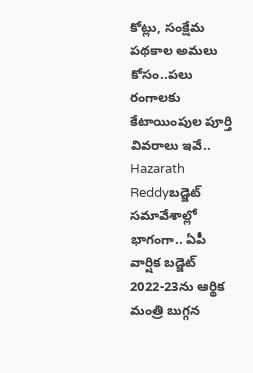కోట్లు, సంక్షేమ పథకాల అమలు కోసం..పలు రంగాలకు కేటాయింపుల పూర్తి వివరాలు ఇవే..
Hazarath Reddyబడ్జెట్‌ సమావేశాల్లో భాగంగా.. ఏపీ వార్షిక బడ్జెట్‌ 2022-23ను ఆర్థిక మంత్రి బుగ్గన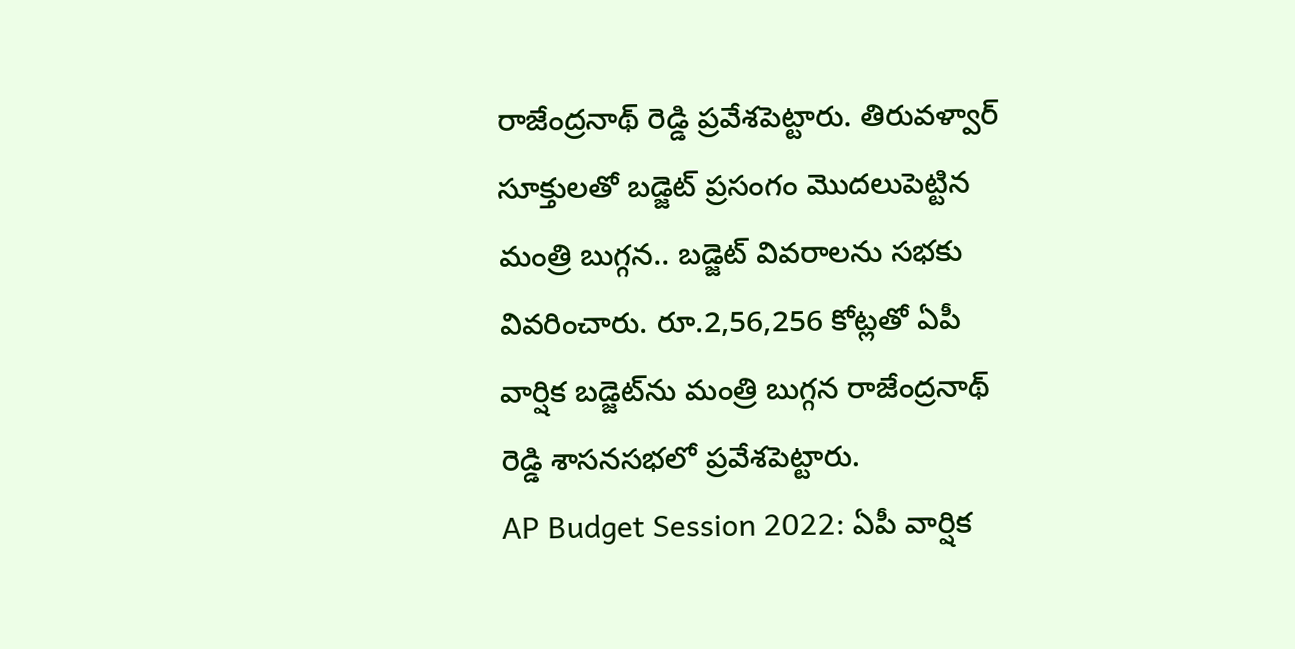రాజేంద్రనాథ్‌ రెడ్డి ప్రవేశపెట్టారు. తిరువళ్వార్‌ సూక్తులతో బడ్జెట్‌ ప్రసంగం మొదలుపెట్టిన మంత్రి బుగ్గన.. బడ్జెట్‌ వివరాలను సభకు వివరించారు. రూ.2,56,256 కోట్లతో ఏపీ వార్షిక బడ్జెట్‌ను మంత్రి బుగ్గన రాజేంద్రనాథ్ రెడ్డి శాసనసభలో ప్రవేశపెట్టారు.
AP Budget Session 2022: ఏపీ వార్షిక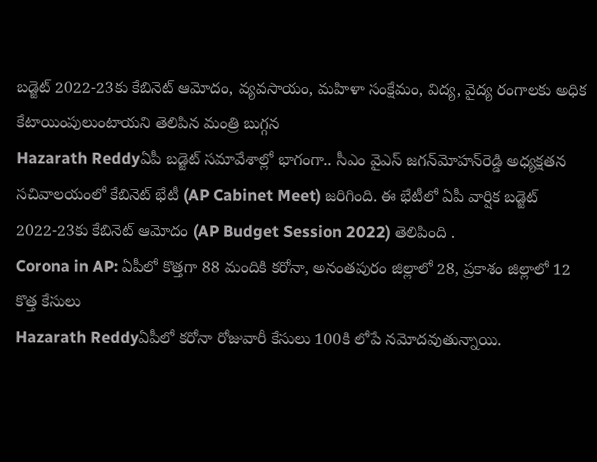బడ్జెట్‌ 2022-23కు కేబినెట్‌ ఆమోదం, వ్యవసాయం, మహిళా సంక్షేమం, విద్య, వైద్య రంగాలకు అధిక కేటాయింపులుంటాయని తెలిపిన మంత్రి బుగ్గన
Hazarath Reddyఏపీ బడ్జెట్‌ సమావేశాల్లో భాగంగా.. సీఎం వైఎస్‌ జగన్‌మోహన్‌రెడ్డి అధ్యక్షతన సచివాలయంలో కేబినెట్‌ భేటీ (AP Cabinet Meet) జరిగింది. ఈ భేటీలో ఏపీ వార్షిక బడ్జెట్‌ 2022-23కు కేబినెట్‌ ఆమోదం (AP Budget Session 2022) తెలిపింది .
Corona in AP: ఏపీలో కొత్తగా 88 మందికి కరోనా, అనంతపురం జిల్లాలో 28, ప్రకాశం జిల్లాలో 12 కొత్త కేసులు
Hazarath Reddyఏపీలో కరోనా రోజువారీ కేసులు 100కి లోపే నమోదవుతున్నాయి.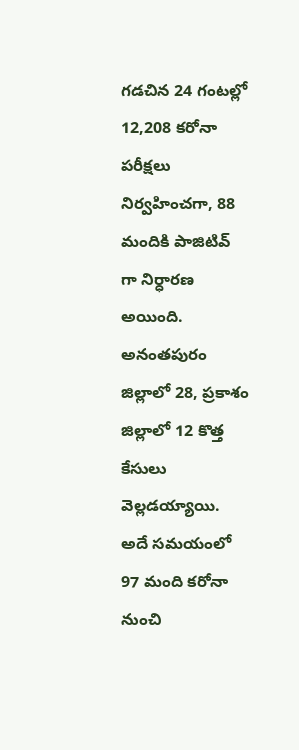గడచిన 24 గంటల్లో 12,208 కరోనా పరీక్షలు నిర్వహించగా, 88 మందికి పాజిటివ్ గా నిర్ధారణ అయింది. అనంతపురం జిల్లాలో 28, ప్రకాశం జిల్లాలో 12 కొత్త కేసులు వెల్లడయ్యాయి. అదే సమయంలో 97 మంది కరోనా నుంచి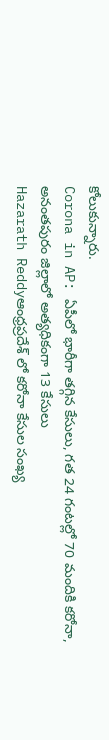కోలుకున్నారు.
Corona in AP: ఏపీలో భారీగా తగ్గిన కేసులు, గత 24 గంటల్లో 70 మందికి కరోనా, అనంతపురం జిల్లాలో అత్యధికంగా 13 కేసులు
Hazarath Reddyఆంధ్రప్రదేశ్ లో కరోనా కేసుల సంఖ్య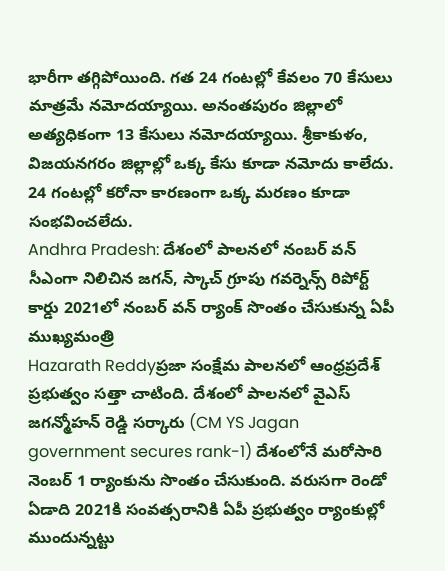భారీగా తగ్గిపోయింది. గత 24 గంటల్లో కేవలం 70 కేసులు మాత్రమే నమోదయ్యాయి. అనంతపురం జిల్లాలో అత్యధికంగా 13 కేసులు నమోదయ్యాయి. శ్రీకాకుళం, విజయనగరం జిల్లాల్లో ఒక్క కేసు కూడా నమోదు కాలేదు. 24 గంటల్లో కరోనా కారణంగా ఒక్క మరణం కూడా సంభవించలేదు.
Andhra Pradesh: దేశంలో పాలనలో నంబర్ వన్‌ సీఎంగా నిలిచిన జగన్, స్కాచ్ గ్రూపు గవర్నెన్స్ రిపోర్ట్ కార్డు 2021లో నంబర్ వన్ ర్యాంక్ సొంతం చేసుకున్న ఏపీ ముఖ్యమంత్రి
Hazarath Reddyప్రజా సంక్షేమ పాలనలో ఆంధ్రప్రదేశ్ ప్రభుత్వం సత్తా చాటింది. దేశంలో పాలనలో వైఎస్ జగన్మోహన్ రెడ్డి సర్కారు (CM YS Jagan government secures rank-1) దేశంలోనే మరోసారి నెంబర్ 1 ర్యాంకును సొంతం చేసుకుంది. వరుసగా రెండో ఏడాది 2021కి సంవత్సరానికి ఏపీ ప్రభుత్వం ర్యాంకుల్లో ముందున్నట్టు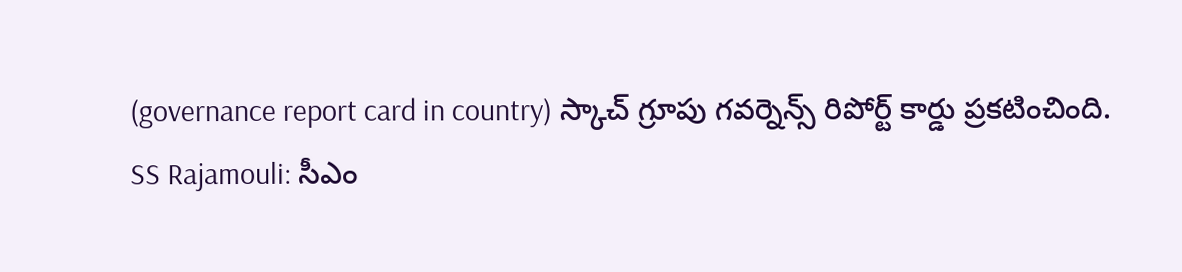(governance report card in country) స్కాచ్ గ్రూపు గవర్నెన్స్ రిపోర్ట్ కార్డు ప్రకటించింది.
SS Rajamouli: సీఎం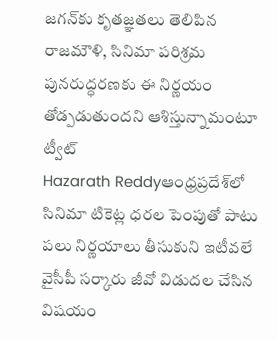జగన్‌కు కృత‌జ్ఞ‌త‌లు తెలిపిన రాజమౌళి, సినిమా ప‌రిశ్ర‌మ పునరుద్ధరణకు ఈ నిర్ణ‌యం తోడ్ప‌డుతుంద‌ని ఆశిస్తున్నామంటూ ట్వీట్
Hazarath Reddyఆంధ్ర‌ప్ర‌దేశ్‌లో సినిమా టికెట్ల ధ‌ర‌ల పెంపుతో పాటు ప‌లు నిర్ణ‌యాలు తీసుకుని ఇటీవ‌లే వైసీపీ స‌ర్కారు జీవో విడుద‌ల చేసిన విష‌యం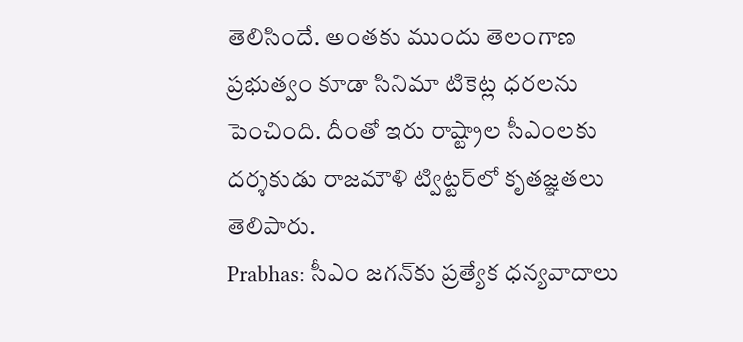తెలిసిందే. అంత‌కు ముందు తెలంగాణ ప్ర‌భుత్వం కూడా సినిమా టికెట్ల ధ‌ర‌ల‌ను పెంచింది. దీంతో ఇరు రాష్ట్రాల సీఎంల‌కు ద‌ర్శ‌కుడు రాజ‌మౌళి ట్విట్ట‌ర్‌లో కృత‌జ్ఞ‌త‌లు తెలిపారు.
Prabhas: సీఎం జగన్‌కు ప్రత్యేక ధన్యవాదాలు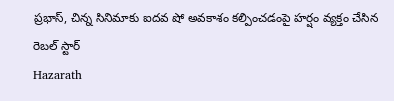ప్రభాస్, చిన్న సినిమాకు ఐదవ షో అవకాశం కల్పించడంపై హర్షం వ్యక్తం చేసిన రెబల్ స్టార్
Hazarath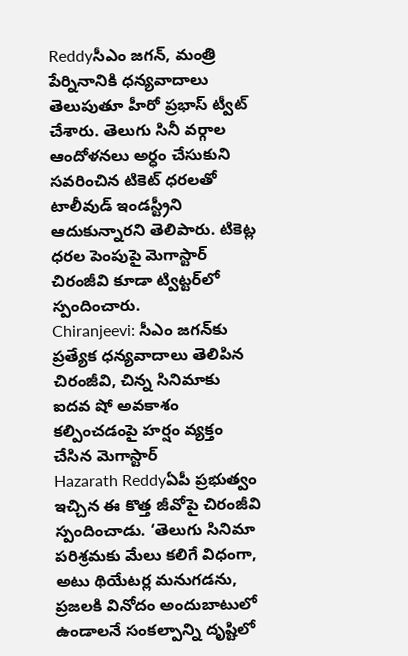Reddyసీఎం జగన్, మంత్రి పేర్నినానికి ధన్యవాదాలు తెలుపుతూ హీరో ప్రభాస్ ట్వీట్ చేశారు. తెలుగు సినీ వర్గాల ఆందోళనలు అర్ధం చేసుకుని సవరించిన టికెట్ ధరలతో టాలీవుడ్ ఇండస్ట్రీని ఆదుకున్నారని తెలిపారు. టికెట్ల ధరల పెంపుపై మెగాస్టార్ చిరంజీవి కూడా ట్విట్టర్‌లో స్పందించారు.
Chiranjeevi: సీఎం జగన్‌కు ప్రత్యేక ధన్యవాదాలు తెలిపిన చిరంజీవి, చిన్న సినిమాకు ఐదవ షో అవకాశం కల్పించడంపై హర్షం వ్యక్తం చేసిన మెగాస్టార్
Hazarath Reddyఏపీ ప్రభుత్వం ఇచ్చిన ఈ కొత్త జీవోపై చిరంజీవి స్పందించాడు. ‘తెలుగు సినిమా పరిశ్రమకు మేలు కలిగే విధంగా, అటు థియేటర్ల మనుగడను, ప్రజలకి వినోదం అందుబాటులో ఉండాలనే సంకల్పాన్ని దృష్టిలో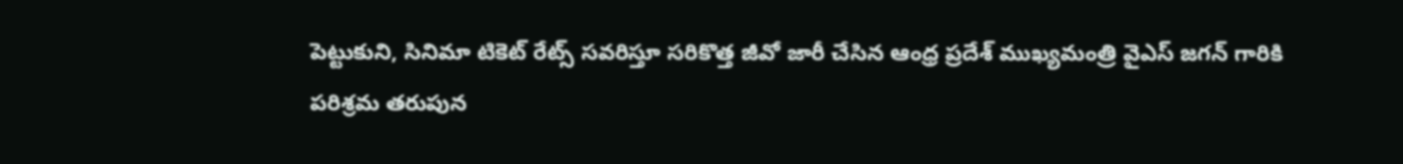పెట్టుకుని, సినిమా టికెట్ రేట్స్ సవరిస్తూ సరికొత్త జీవో జారీ చేసిన ఆంధ్ర ప్రదేశ్ ముఖ్యమంత్రి వైఎస్ జగన్ గారికి పరిశ్రమ తరుపున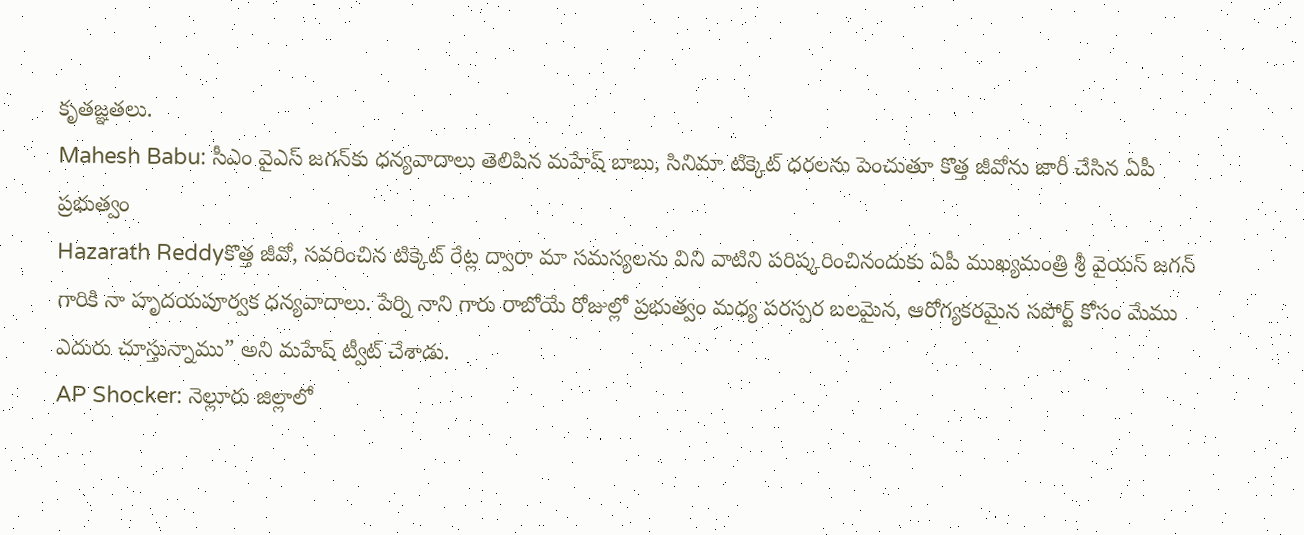కృతజ్ఞతలు.
Mahesh Babu: సీఎం వైఎస్ జగన్‌కు ధన్యవాదాలు తెలిపిన మహేష్ బాబు, సినిమా టిక్కెట్ ధరలను పెంచుతూ కొత్త జీవోను జారీ చేసిన ఏపీ ప్రభుత్వం
Hazarath Reddyకొత్త జీవో, సవరించిన టిక్కెట్ రేట్ల ద్వారా మా సమస్యలను విని వాటిని పరిష్కరించినందుకు ఏపీ ముఖ్యమంత్రి శ్రీ వైయస్ జగన్ గారికి నా హృదయపూర్వక ధన్యవాదాలు. పేర్ని నాని గారు రాబోయే రోజుల్లో ప్రభుత్వం మధ్య పరస్పర బలమైన, ఆరోగ్యకరమైన సపోర్ట్ కోసం మేము ఎదురు చూస్తున్నాము” అని మహేష్ ట్వీట్ చేశాడు.
AP Shocker: నెల్లూరు జిల్లాలో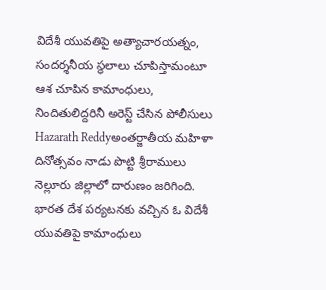విదేశీ యువతిపై అత్యాచారయత్నం, సందర్శనీయ స్థలాలు చూపిస్తామంటూ ఆశ చూపిన కామాంధులు, నిందితులిద్దరినీ అరెస్ట్ చేసిన పోలీసులు
Hazarath Reddyఅంతర్జాతీయ మహిళా దినోత్సవం నాడు పొట్టి శ్రీరాములు నెల్లూరు జిల్లాలో దారుణం జరిగింది. భారత దేశ పర్యటనకు వచ్చిన ఓ విదేశీ యువతిపై కామాంధులు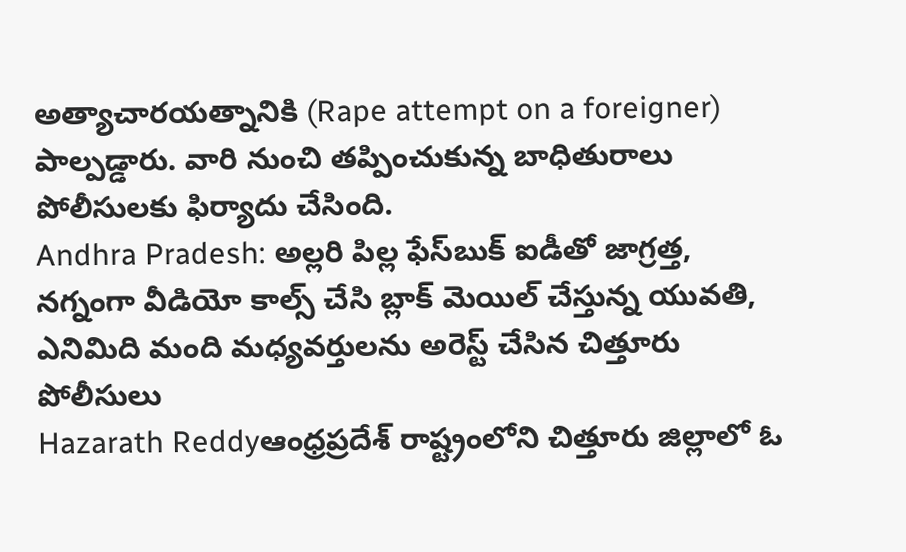అత్యాచారయత్నానికి (Rape attempt on a foreigner) పాల్పడ్డారు. వారి నుంచి తప్పించుకున్న బాధితురాలు పోలీసులకు ఫిర్యాదు చేసింది.
Andhra Pradesh: అల్లరి పిల్ల ఫేస్‌బుక్‌ ఐడీతో జాగ్రత్త, నగ్నంగా వీడియో కాల్స్ చేసి బ్లాక్ మెయిల్ చేస్తున్న యువతి, ఎనిమిది మంది మధ్యవర్తులను అరెస్ట్ చేసిన చిత్తూరు పోలీసులు
Hazarath Reddyఆంధ్రప్రదేశ్ రాష్ట్రంలోని చిత్తూరు జిల్లాలో ఓ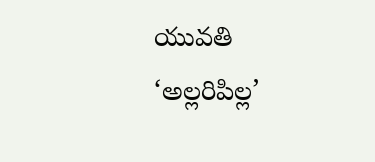యువతి ‘అల్లరిపిల్ల’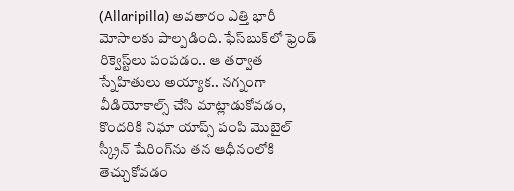(Allaripilla) అవతారం ఎత్తి భారీ మోసాలకు పాల్పడింది. ఫేస్‌బుక్‌లో ఫ్రెండ్‌ రిక్వెస్ట్‌లు పంపడం.. ఆ తర్వాత స్నేహితులు అయ్యాక.. నగ్నంగా వీడియోకాల్స్‌ చేసి మాట్లాడుకోవడం, కొందరికి నిఘా యాప్స్‌ పంపి మొబైల్‌ స్క్రీన్‌ షేరింగ్‌ను తన ఆధీనంలోకి తెచ్చుకోవడం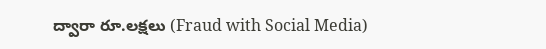ద్వారా రూ.లక్షలు (Fraud with Social Media)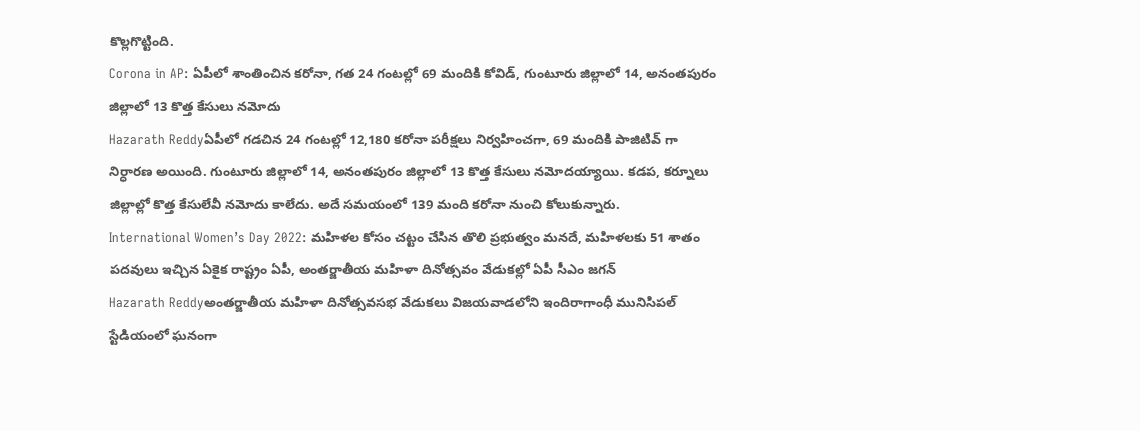కొల్లగొట్టింది.
Corona in AP: ఏపీలో శాంతించిన కరోనా, గత 24 గంటల్లో 69 మందికి కోవిడ్, గుంటూరు జిల్లాలో 14, అనంతపురం జిల్లాలో 13 కొత్త కేసులు నమోదు
Hazarath Reddyఏపీలో గడచిన 24 గంటల్లో 12,180 కరోనా పరీక్షలు నిర్వహించగా, 69 మందికి పాజిటివ్ గా నిర్ధారణ అయింది. గుంటూరు జిల్లాలో 14, అనంతపురం జిల్లాలో 13 కొత్త కేసులు నమోదయ్యాయి. కడప, కర్నూలు జిల్లాల్లో కొత్త కేసులేవీ నమోదు కాలేదు. అదే సమయంలో 139 మంది కరోనా నుంచి కోలుకున్నారు.
International Women’s Day 2022: మహిళల కోసం చట్టం చేసిన తొలి ప్రభుత్వం మనదే, మహిళలకు 51 శాతం పదవులు ఇచ్చిన ఏకైక రాష్ట్రం ఏపీ, అంతర్జాతీయ మహిళా దినోత్సవం వేడుకల్లో ఏపీ సీఎం జగన్
Hazarath Reddyఅంతర్జాతీయ మహిళా దినోత్సవసభ వేడుకలు విజయవాడలోని ఇందిరాగాంధీ మునిసిపల్‌ స్టేడియంలో ఘనంగా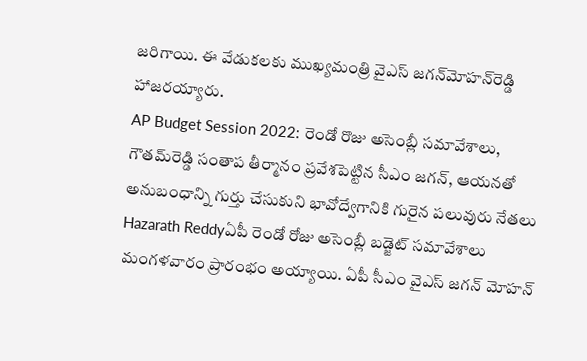జరిగాయి. ఈ వేడుకలకు ముఖ్యమంత్రి వైఎస్‌ జగన్‌మోహన్‌రెడ్డి హాజరయ్యారు.
AP Budget Session 2022: రెండో రొజు అసెంబ్లీ సమావేశాలు, గౌతమ్‌రెడ్డి సంతాప తీర్మానం ప్రవేశపెట్టిన సీఎం జగన్‌, ఆయనతో అనుబంధాన్ని గుర్తు చేసుకుని భావోద్వేగానికి గురైన పలువురు నేతలు
Hazarath Reddyఏపీ రెండో రోజు అసెంబ్లీ బడ్జెట్‌ సమావేశాలు మంగళవారం ప్రారంభం అయ్యాయి. ఏపీ సీఎం వైఎస్‌ జగన్‌ మోహన్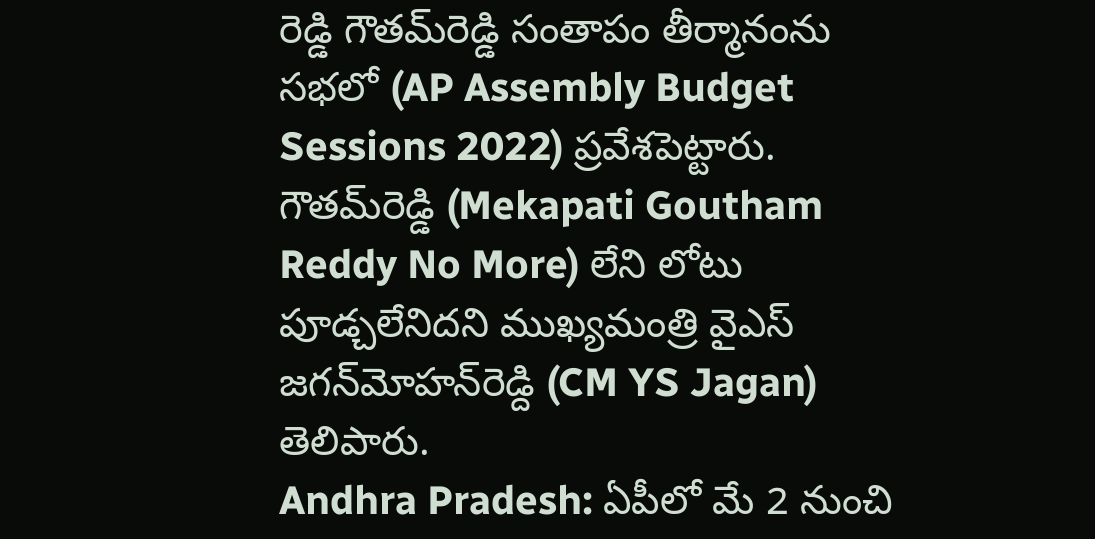రెడ్డి గౌతమ్‌రెడ్డి సంతాపం తీర్మానంను సభలో (AP Assembly Budget Sessions 2022) ప్రవేశపెట్టారు. గౌతమ్‌రెడ్డి (Mekapati Goutham Reddy No More) లేని లోటు పూడ్చలేనిదని ముఖ్యమంత్రి వైఎస్‌ జగన్‌మోహన్‌రెడ్ది (CM YS Jagan) తెలిపారు.
Andhra Pradesh: ఏపీలో మే 2 నుంచి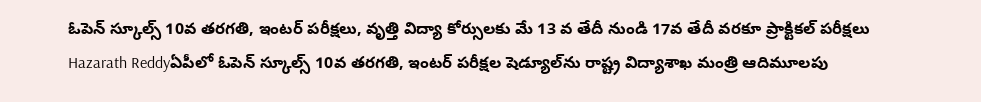ఓపెన్ స్కూల్స్‌ 10వ తరగతి, ఇంటర్‌ పరీక్షలు, వృత్తి విద్యా కోర్సులకు మే 13 వ తేదీ నుండి 17వ తేదీ వరకూ ప్రాక్టికల్‌ పరీక్షలు
Hazarath Reddyఏపీలో ఓపెన్ స్కూల్స్‌ 10వ తరగతి, ఇంటర్‌ పరీక్షల షెడ్యూల్‌‌ను రాష్ట్ర విద్యాశాఖ మంత్రి ఆదిమూలపు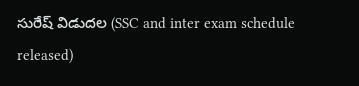సురేష్‌ విడుదల (SSC and inter exam schedule released)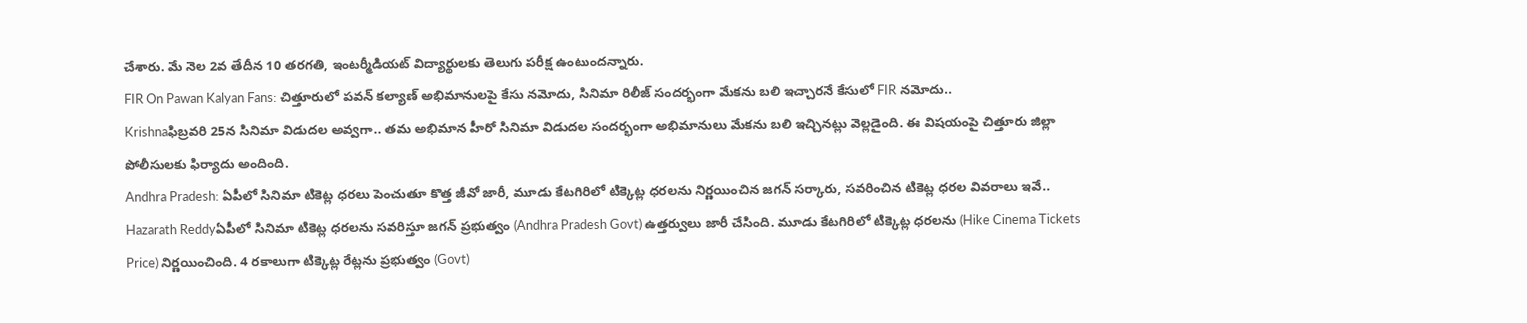చేశారు. మే నెల 2వ తేదీన 10 తరగతి, ఇంటర్మీడియట్‌ విద్యార్థులకు తెలుగు పరీక్ష ఉంటుందన్నారు.
FIR On Pawan Kalyan Fans: చిత్తూరులో పవన్ కల్యాణ్ అభిమానులపై కేసు నమోదు, సినిమా రిలీజ్ సందర్భంగా మేకను బలి ఇచ్చారనే కేసులో FIR నమోదు..
Krishnaఫిబ్రవరి 25న సినిమా విడుదల అవ్వగా.. తమ అభిమాన హీరో సినిమా విడుదల సందర్భంగా అభిమానులు మేకను బలి ఇచ్చినట్లు వెల్లడైంది. ఈ విషయంపై చిత్తూరు జిల్లా పోలీసులకు ఫిర్యాదు అందింది.
Andhra Pradesh: ఏపీలో సినిమా టికెట్ల ధరలు పెంచుతూ కొత్త జీవో జారీ, మూడు కేటగిరిలో టిక్కెట్ల ధరలను నిర్ణయించిన జగన్ సర్కారు, సవరించిన టికెట్ల ధరల వివరాలు ఇవే..
Hazarath Reddyఏపీలో సినిమా టికెట్ల ధరలను సవరిస్తూ జగన్ ప్రభుత్వం (Andhra Pradesh Govt) ఉత్తర్వులు జారీ చేసింది. మూడు కేటగిరిలో టిక్కెట్ల ధరలను (Hike Cinema Tickets Price) నిర్ణయించింది. 4 రకాలుగా టిక్కెట్ల రేట్లను ప్రభుత్వం (Govt)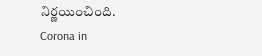నిర్ణయించింది.
Corona in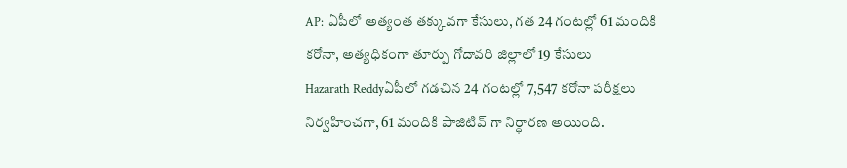AP: ఏపీలో అత్యంత తక్కువగా కేసులు, గత 24 గంటల్లో 61 మందికి కరోనా, అత్యధికంగా తూర్పు గోదావరి జిల్లాలో 19 కేసులు
Hazarath Reddyఏపీలో గడచిన 24 గంటల్లో 7,547 కరోనా పరీక్షలు నిర్వహించగా, 61 మందికి పాజిటివ్ గా నిర్ధారణ అయింది.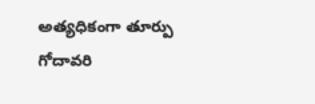అత్యధికంగా తూర్పు గోదావరి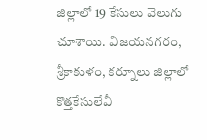జిల్లాలో 19 కేసులు వెలుగు చూశాయి. విజయనగరం, శ్రీకాకుళం, కర్నూలు జిల్లాలో కొత్తకేసులేవీ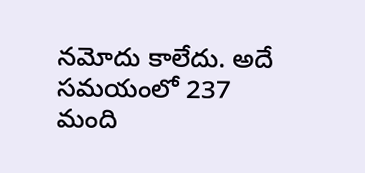నమోదు కాలేదు. అదే సమయంలో 237 మంది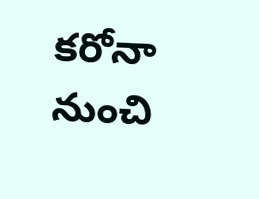కరోనా నుంచి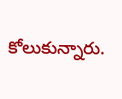కోలుకున్నారు.